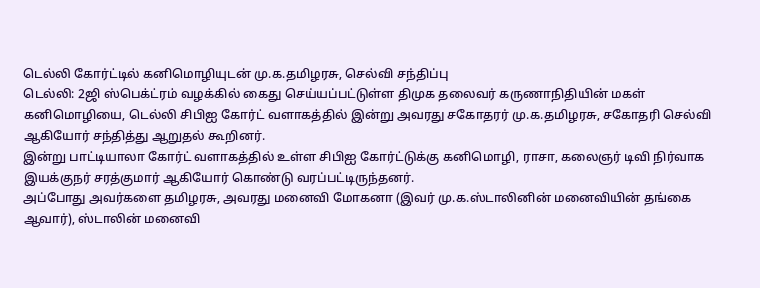டெல்லி கோர்ட்டில் கனிமொழியுடன் மு.க.தமிழரசு, செல்வி சந்திப்பு
டெல்லி: 2ஜி ஸ்பெக்ட்ரம் வழக்கில் கைது செய்யப்பட்டுள்ள திமுக தலைவர் கருணாநிதியின் மகள் கனிமொழியை, டெல்லி சிபிஐ கோர்ட் வளாகத்தில் இன்று அவரது சகோதரர் மு.க.தமிழரசு, சகோதரி செல்வி ஆகியோர் சந்தித்து ஆறுதல் கூறினர்.
இன்று பாட்டியாலா கோர்ட் வளாகத்தில் உள்ள சிபிஐ கோர்ட்டுக்கு கனிமொழி, ராசா, கலைஞர் டிவி நிர்வாக இயக்குநர் சரத்குமார் ஆகியோர் கொண்டு வரப்பட்டிருந்தனர்.
அப்போது அவர்களை தமிழரசு, அவரது மனைவி மோகனா (இவர் மு.க.ஸ்டாலினின் மனைவியின் தங்கை ஆவார்), ஸ்டாலின் மனைவி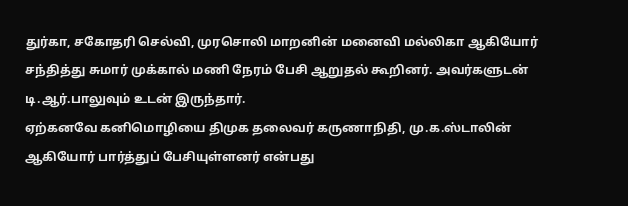துர்கா, சகோதரி செல்வி, முரசொலி மாறனின் மனைவி மல்லிகா ஆகியோர் சந்தித்து சுமார் முக்கால் மணி நேரம் பேசி ஆறுதல் கூறினர். அவர்களுடன் டி.ஆர்.பாலுவும் உடன் இருந்தார்.
ஏற்கனவே கனிமொழியை திமுக தலைவர் கருணாநிதி, மு.க.ஸ்டாலின் ஆகியோர் பார்த்துப் பேசியுள்ளனர் என்பது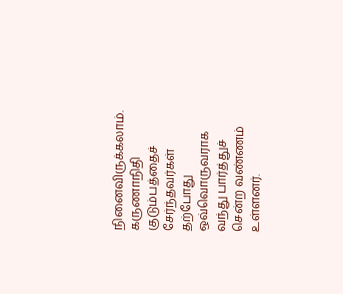நினைவிருக்கலாம். கருணாநிதி குடும்பத்தைச் சேர்ந்தவர்கள் தற்போது ஒவ்வொருவராக வந்து பார்த்துச் சென்ற வண்ணம் உள்ளனர்.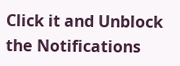Click it and Unblock the Notifications